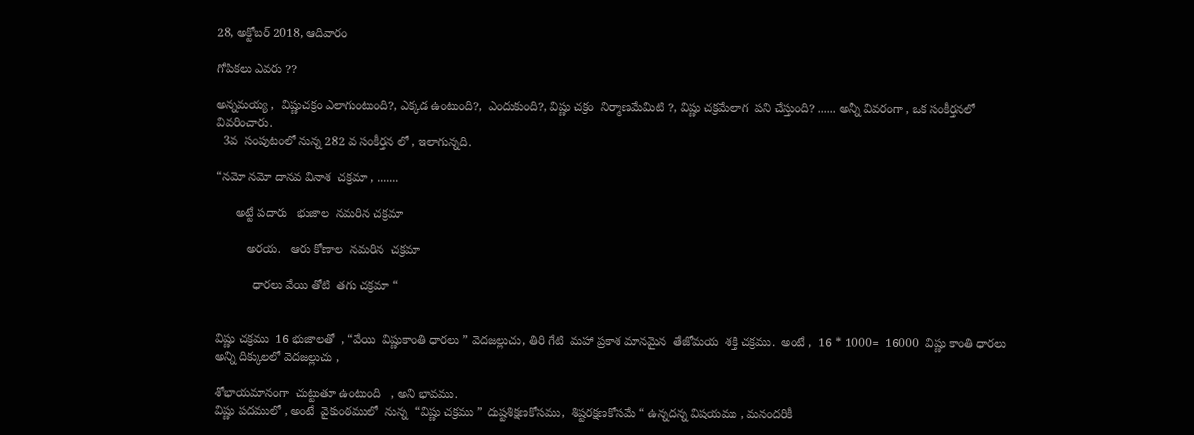28, అక్టోబర్ 2018, ఆదివారం

గోపికలు ఎవరు ??

అన్నమయ్య ,  విష్ణుచక్రం ఎలాగుంటుంది?, ఎక్కడ ఉంటుంది?,  ఎందుకుంది?, విష్ణు చక్రం  నిర్మాణమేమిటి ?, విష్ణు చక్రమేలాగ  పని చేస్తుంది? ...... అన్నీ వివరంగా , ఒక సంకీర్తనలో  వివరించారు.
  3వ  సంపుటంలో నున్న 282 వ సంకీర్తన లో , ఇలాగున్నది.

“నమో నమో దానవ వినాశ  చక్రమా , .......

      అట్టే పదారు   భుజాల  నమరిన చక్రమా

         అరయ.   ఆరు కోణాల  నమరిన  చక్రమా

           ధారలు వేయి తోటి  తగు చక్రమా “


విష్ణు చక్రము  16 భుజాలతో  , “వేయి  విష్ణుకాంతి ధారలు ” వెదజల్లుచు, తిరి గేటి  మహా ప్రకాశ మానమైన  తేజోమయ  శక్తి చక్రము.  అంటే ,  16 * 1000=  16000  విష్ణు కాంతి ధారలు  అన్ని దిక్కులలో వెదజల్లుచు ,

శోభాయమానంగా  చుట్టుతూ ఉంటుంది   , అని భావము.
విష్ణు పదములో , అంటే  వైకుంఠములో  నున్న  “విష్ణు చక్రము ” దుష్టశిక్షణకోసము,  శిష్టరక్షణకోసమే “ ఉన్నదన్న విషయము , మనందరికీ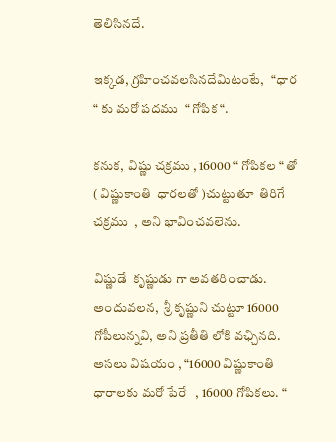తెలిసినదే.

ఇక్కడ, గ్రహించవలసినదేమిటంటే,   “ధార “ కు మరో పదము  “ గోపిక “.

కనుక,  విష్ణు చక్రము , 16000 “ గోపికల “ తో  ( విష్ణుకాంతి  ధారలతో )చుట్టుతూ  తిరిగే  చక్రము  , అని భావించవలెను.

విష్ణుడే  కృష్ణుడు గా అవతరించాడు. అందువలన,  శ్రీ కృష్ణుని చుట్టూ 16000 గోపీలున్నవి, అని ప్రతీతి లోకి వఛ్చినది.  అసలు విషయం , “16000 విష్ణుకాంతి  ధారాలకు మరో పేరే   , 16000 గోపికలు. “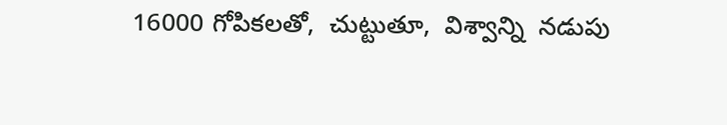16000 గోపికలతో,  చుట్టుతూ,  విశ్వాన్ని  నడుపు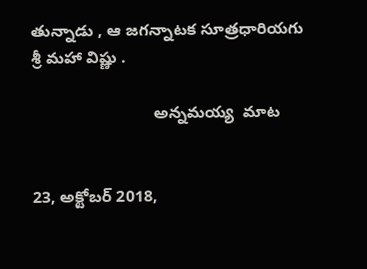తున్నాడు , ఆ జగన్నాటక సూత్రధారియగు  శ్రీ మహా విష్ణు .

                           అన్నమయ్య  మాట


23, అక్టోబర్ 2018,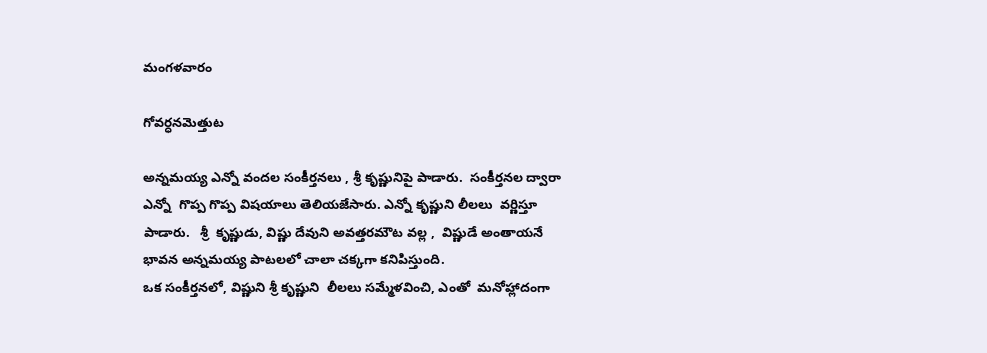మంగళవారం

గోవర్ధనమెత్తుట

అన్నమయ్య ఎన్నో వందల సంకీర్తనలు , శ్రీ కృష్ణునిపై పాడారు.  సంకీర్తనల ద్వారా  ఎన్నో  గొప్ప గొప్ప విషయాలు తెలియజేసారు. ఎన్నో కృష్ణుని లీలలు  వర్ణిస్తూ  పాడారు.   శ్రీ  కృష్ణుడు, విష్ణు దేవుని అవత్తరమౌట వల్ల ,  విష్ణుడే అంతాయనే  భావన అన్నమయ్య పాటలలో చాలా చక్కగా కనిపిస్తుంది.
ఒక సంకీర్తనలో, విష్ణుని శ్రీ కృష్ణుని  లీలలు సమ్మేళవించి, ఎంతో  మనోహ్లాదంగా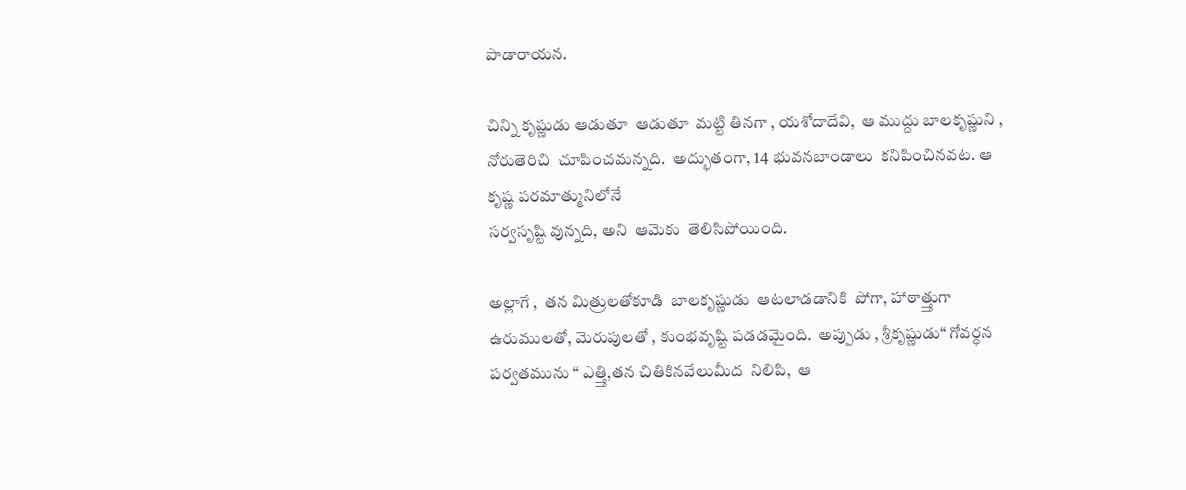పాడారాయన.

చిన్ని కృష్ణుడు ఆడుతూ  ఆడుతూ  మట్టి తినగా , యశోదాదేవి,  ఆ ముద్దు బాలకృష్ణుని ,  నోరుతెరిచి  చూపించమన్నది.  అద్భుతంగా, 14 భువనబాండాలు  కనిపించినవట. ఆ కృష్ణ పరమాత్మునిలోనే
సర్వసృష్టి వున్నది, అని  ఆమెకు  తెలిసిపోయింది.

అల్లాగే ,  తన మిత్రులతోకూడి  బాలకృష్ణుడు  ఆటలాడడానికి  పోగా, హాఠాత్త్తుగా  ఉరుములతో, మెరుపులతో , కుంభవృష్టి పడడమైంది.  అప్పుడు , శ్రీకృష్ణుడు“ గోవర్ధన పర్వతమును “ ఎత్త్తి,తన చితికినవేలుమీద  నిలిపి,  ఆ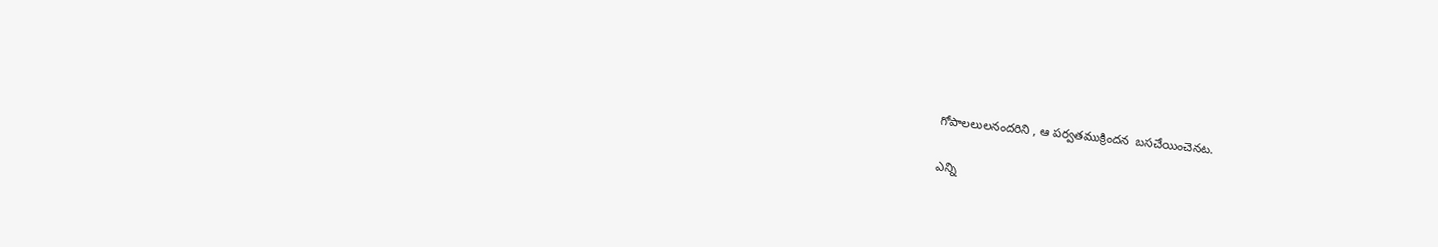గోపాలలులనందరిని , ఆ పర్వతముక్రిందన  బసచేయించెనట.

ఎన్ని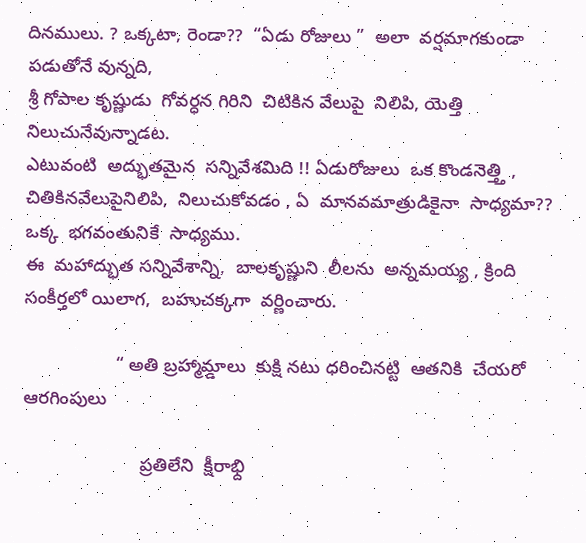దినములు. ? ఒక్కటా, రెండా??  “ఏడు రోజులు ”  అలా  వర్షమాగకుండా  పడుతోనే వున్నది,
శ్రీ గోపాల కృష్ణుడు  గోవర్ధన గిరిని  చిటికిన వేలుపై  నిలిపి, యెత్తి  నిలుచునేవున్నాడట.
ఎటువంటి  అద్భుతమైన  సన్నివేశమిది !! ఏడురోజులు  ఒక కొండనెత్త్తి , చితికినవేలుపైనిలిపి,  నిలుచుకోవడం , ఏ  మానవమాత్రుడికైనా  సాధ్యమా??  ఒక్క  భగవంతునికే  సాధ్యము.
ఈ  మహాద్భుత సన్నివేశాన్ని,  బాలకృష్ణుని  లీలను  అన్నమయ్య , క్రింది  సంకీర్తలో యిలాగ,  బహుచక్కగా  వర్ణించారు.

                  “ అతి బ్రహ్మామ్డాలు  కుక్షి నటు ధరించినట్టి  ఆతనికి  చేయరో  ఆరగింపులు

                       ప్రతిలేని  క్షీరాభ్ది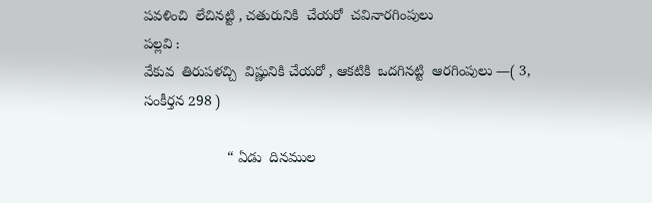పవళించి  లేచినట్టి , చతురునికి  చేయరో  చవినారగింపులు
పల్లవి :
వేకువ  తిరుపళచ్చి  విష్ణునికి చేయరో , ఆకటికి  ఒదగినట్టి  ఆరగింపులు —( 3, సంకీర్తన 298 )

                     “ ఏడు  దినముల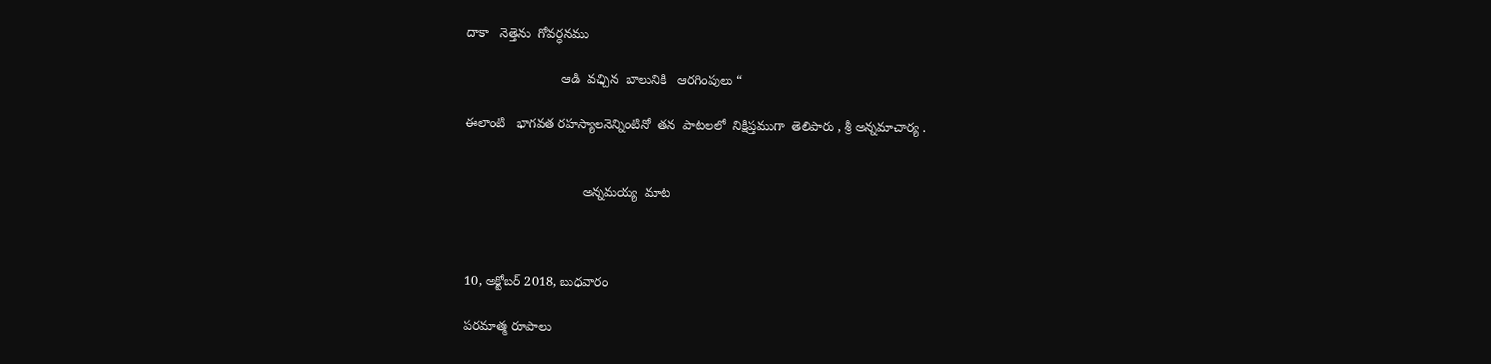దాకా   నెత్తెను  గోవర్ధనము

                          ఆడి  వఛ్చిన  బాలునికి   ఆరగింపులు “

ఈలాంటి   భాగవత రహస్యాలనెన్నింటినో  తన  పాటలలో  నిక్షిప్తముగా  తెలిపారు , శ్రీ అన్నమాచార్య .


                                అన్నమయ్య  మాట



10, అక్టోబర్ 2018, బుధవారం

పరమాత్మ రూపాలు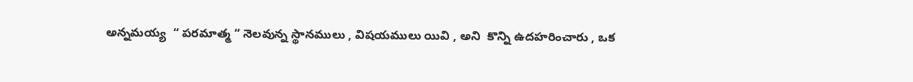అన్నమయ్య  “ పరమాత్మ “ నెలవున్న స్థానములు , విషయములు యివి , అని  కొన్ని ఉదహరించారు , ఒక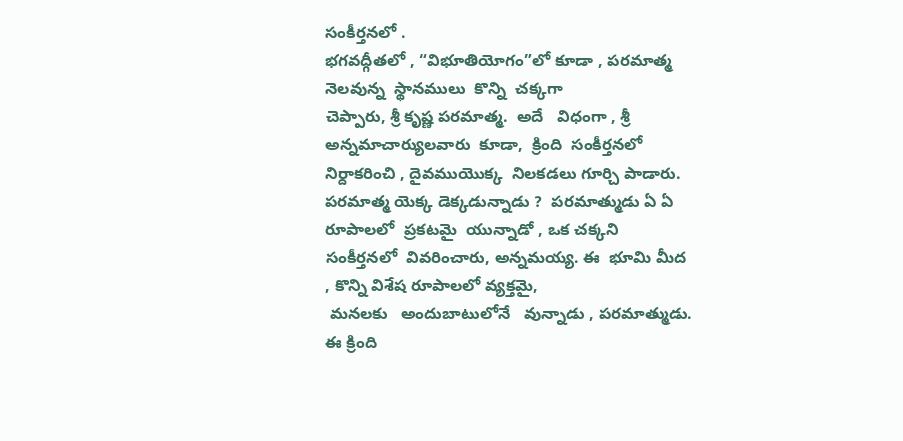సంకీర్తనలో .
భగవద్గీతలో , “విభూతియోగం”లో కూడా , పరమాత్మ  నెలవున్న  స్థానములు  కొన్ని  చక్కగా
చెప్పారు, శ్రీ కృష్ణ పరమాత్మ.  అదే   విధంగా , శ్రీ అన్నమాచార్యులవారు  కూడా,  క్రింది  సంకీర్తనలో  నిర్దాకరించి , దైవముయొక్క  నిలకడలు గూర్చి పాడారు.
పరమాత్మ యెక్క డెక్కడున్నాడు ?  పరమాత్ముడు ఏ ఏ  రూపాలలో  ప్రకటమై  యున్నాడో , ఒక చక్కని సంకీర్తనలో  వివరించారు, అన్నమయ్య. ఈ  భూమి మీద , కొన్ని విశేష రూపాలలో వ్యక్తమై,
 మనలకు   అందుబాటులోనే   వున్నాడు , పరమాత్ముడు.  ఈ క్రింది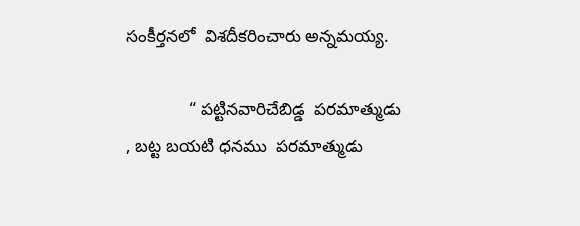సంకీర్తనలో  విశదీకరించారు అన్నమయ్య.

             “ పట్టినవారిచేబిడ్డ  పరమాత్ముడు , బట్ట బయటి ధనము  పరమాత్ముడు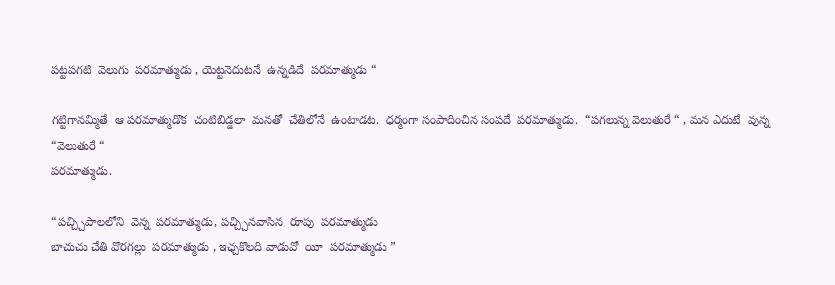పట్టపగటి  వెలుగు  పరమాత్ముడు , యెట్టనెదుటనే  ఉన్నడిదే  పరమాత్ముడు “

గట్టిగానమ్మితే  ఆ పరమాత్ముడొక  చంటిబిడ్డలా  మనతో  చేతిలోనే  ఉంటాడట.  ధర్మంగా సంపాదించిన సంపదే  పరమాత్ముడు.  “పగలున్న వెలుతురే “ , మన ఎదుటే  వున్న “వెలుతురే “
పరమాత్ముడు.

“పచ్చ్చిపాలలోని  వెన్న  పరమాత్ముడు, పచ్చ్చినవాసిన  రూపు  పరమాత్ముడు
బాచుచు చేతి వొరగల్లు  పరమాత్ముడు , ఇఛ్చకొలది వాడువో  యీ  పరమాత్ముడు ”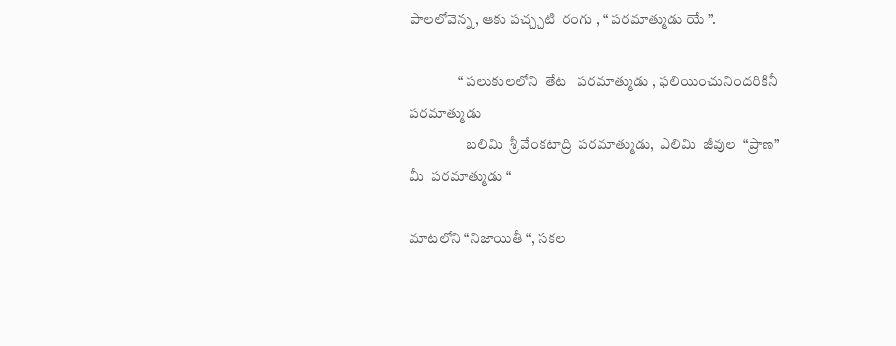పాలలోవెన్న, ఆకు పచ్చ్చటి  రంగు , “ పరమాత్ముడు యే ”.

                 “ పలుకులలోని  తేట   పరమాత్ముడు , ఫలియించునిందరికినీ  పరమాత్ముడు
                    బలిమి  శ్రీ వేంకటాద్రి  పరమాత్ముడు,  ఎలిమి  జీవుల  “ప్రాణ” మీ  పరమాత్ముడు “

మాటలోని “నిజాయితీ “, సకల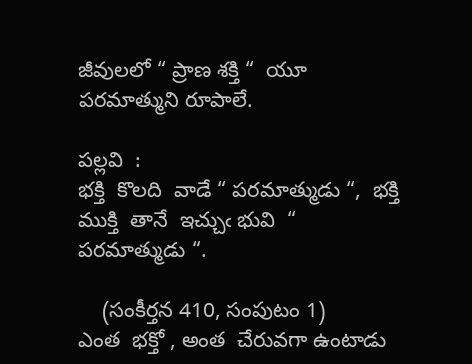జీవులలో “ ప్రాణ శక్తి “  యూ పరమాత్ముని రూపాలే.

పల్లవి  :
భక్తి  కొలది  వాడే “ పరమాత్ముడు “,  భక్తి ముక్తి  తానే  ఇచ్చుఁ భువి  “ పరమాత్ముడు “.

    (సంకీర్తన 410, సంపుటం 1)
ఎంత  భక్తో , అంత  చేరువగా ఉంటాడు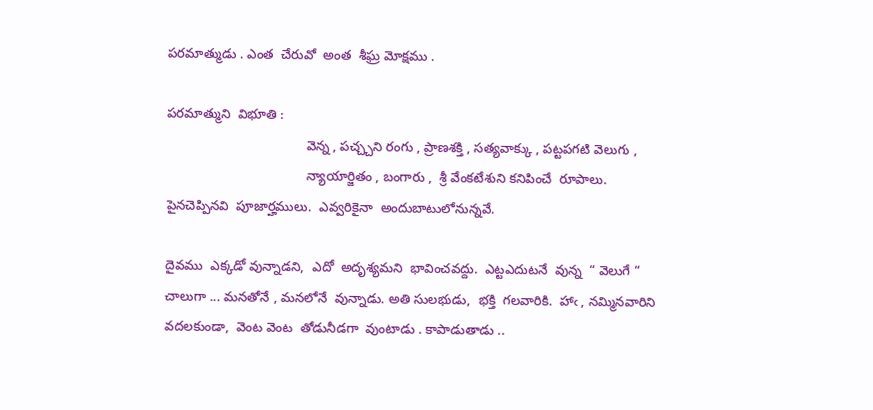పరమాత్ముడు . ఎంత  చేరువో  అంత  శీఘ్ర మోక్షము .

పరమాత్ముని  విభూతి :
                                      వెన్న , పచ్చ్చని రంగు , ప్రాణశక్తి , సత్యవాక్కు , పట్టపగటి వెలుగు ,
                                      న్యాయార్జితం , బంగారు ,  శ్రీ వేంకటేశుని కనిపించే  రూపాలు.
పైనచెప్పినవి  పూజార్హములు.  ఎవ్వరికైనా  అందుబాటులోనున్నవే.

దైవము  ఎక్కడో వున్నాడని,  ఎదో  అదృశ్యమని  భావించవద్దు.  ఎట్టఎదుటనే  వున్న  “ వెలుగే “
చాలుగా ... మనతోనే , మనలోనే  వున్నాడు. అతి సులభుడు,  భక్తి  గలవారికి.  హాఁ , నమ్మినవారిని
వదలకుండా,  వెంట వెంట  తోడునీడగా  వుంటాడు . కాపాడుతాడు ..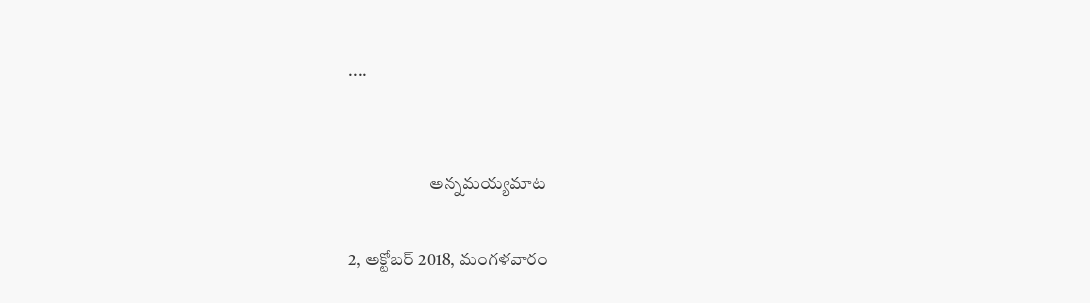....


                       అన్నమయ్యమాట

2, అక్టోబర్ 2018, మంగళవారం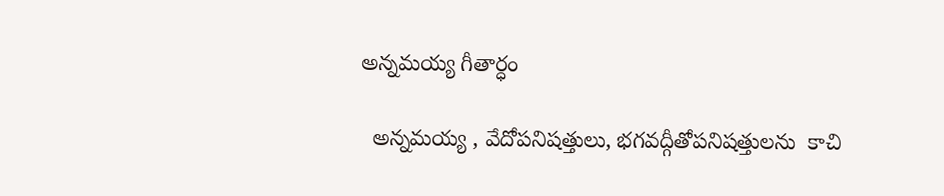అన్నమయ్య గీతార్ధం

  అన్నమయ్య , వేదోపనిషత్తులు, భగవద్గీతోపనిషత్తులను  కాచి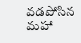వడపోసిన మహా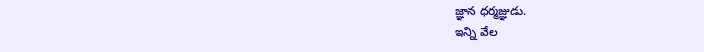జ్ఞాన ధర్మజ్ఞుడు.
ఇన్ని వేల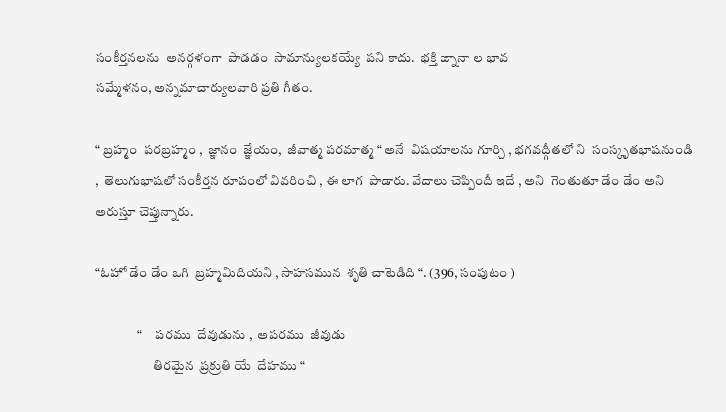సంకీర్తనలను  అనర్గళంగా  పాడడం  సామాన్యులకయ్యే  పని కాదు.  భక్తి ఙ్నానా ల భావ
సమ్మేళనం, అన్నమాచార్యులవారి ప్రతి గీతం.

“ బ్రహ్మం  పరబ్రహ్మం ,  జ్ఞానం  జ్ఞేయం,  జీవాత్మ పరమాత్మ “ అనే  విషయాలను గూర్చి , భగవద్గీతలో ని  సంస్కృతభాషనుండి ,  తెలుగుభాషలో సంకీర్తన రూపంలో వివరించి , ఈ లాగ  పాడారు. వేదాలు చెప్పిందీ ఇదే , అని  గెంతుతూ డేం డేం అని అరుస్తూ చెప్తున్నారు.

“ఓహో డేం డేం ఒగి  బ్రహ్మమిదియని , సాహసమున  శృతి చాటెడిది “. (396, సంపుటం )

                “     పరము  దేవుడును ,  అపరము  జీవుడు
                      తిరమైన  ప్రక్రుతి యే  దేహము “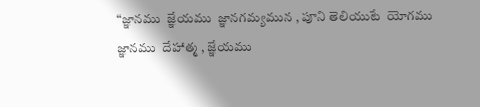“జ్ఞానము  జ్ఞేయము  జ్ఞానగమ్యమున , పూని తెలియుటే  యోగము
జ్ఞానము  దేహాత్మ , జ్ఞేయము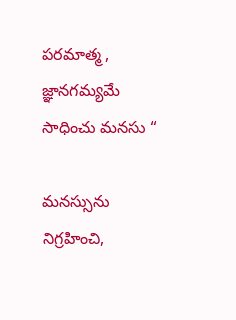పరమాత్మ , జ్ఞానగమ్యమే  సాధించు మనసు “

మనస్సును  నిగ్రహించి,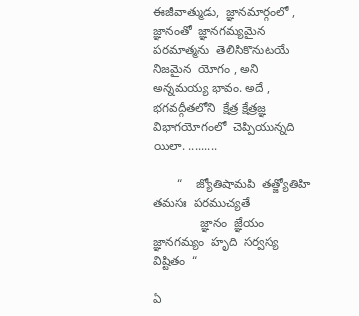ఈజీవాత్ముడు,  జ్ఞానమార్గంలో , జ్ఞానంతో  జ్ఞానగమ్యమైన  పరమాత్మను  తెలిసికొనుటయే  నిజమైన  యోగం , అని అన్నమయ్య భావం. అదే , భగవద్గీతలోని  క్షేత్ర క్షేత్రజ్ఞ     విభాగయోగంలో  చెప్పియున్నది యిలా. .........

       “    జ్యోతిషామపి  తత్జ్యోతిహి  తమసః  పరముచ్యతే
              జ్ఞానం  జ్ఞేయం  జ్ఞానగమ్యం  హృది  సర్వస్య విష్టితం  “

ఏ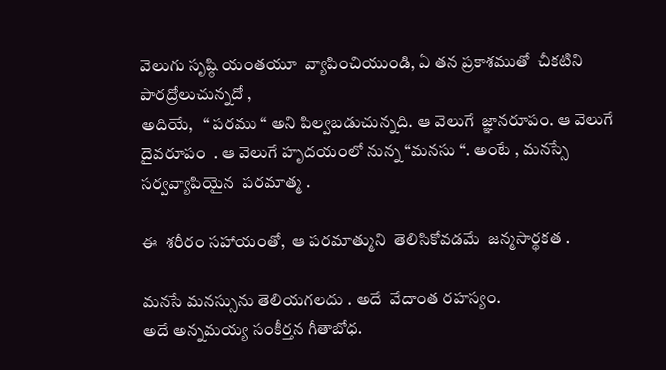వెలుగు సృష్ఠి యంతయూ  వ్యాపించియుండి, ఏ తన ప్రకాశముతో  చీకటిని పారద్రోలుచున్నదో ,
అదియే,   “ పరము “ అని పిల్వబడుచున్నది. ఆ వెలుగే  జ్ఞానరూపం. ఆ వెలుగే  దైవరూపం  . ఆ వెలుగే హృదయంలో నున్న “మనసు “. అంటే , మనస్సే  సర్వవ్యాపియైన  పరమాత్మ .

ఈ  శరీరం సహాయంతో,  ఆ పరమాత్ముని  తెలిసికోవడమే  జన్మసార్థకత .

మనసే మనస్సును తెలియగలదు . అదే  వేదాంత రహస్యం.
అదే అన్నమయ్య సంకీర్తన గీతాబోధ.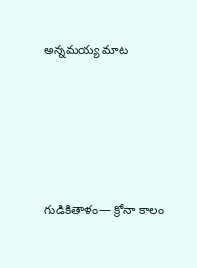అన్నమయ్య మాట





గుడికితాళం— క్రోనా కాలం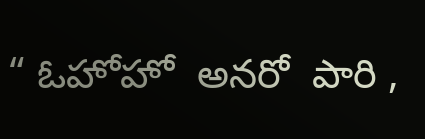“ ఓహోహో  అనరో  పారి ,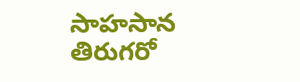సాహసాన తిరుగరో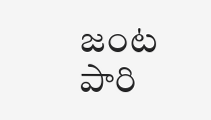జంట  పారి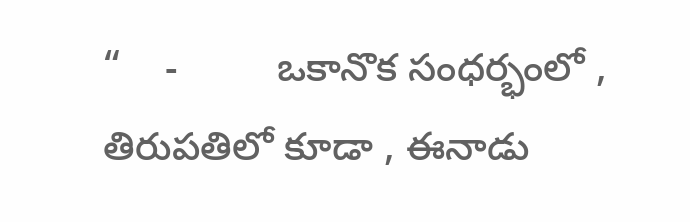“    -         ఒకానొక సంధర్భంలో , తిరుపతిలో కూడా , ఈనాడు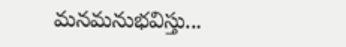మనమనుభవిస్తు...